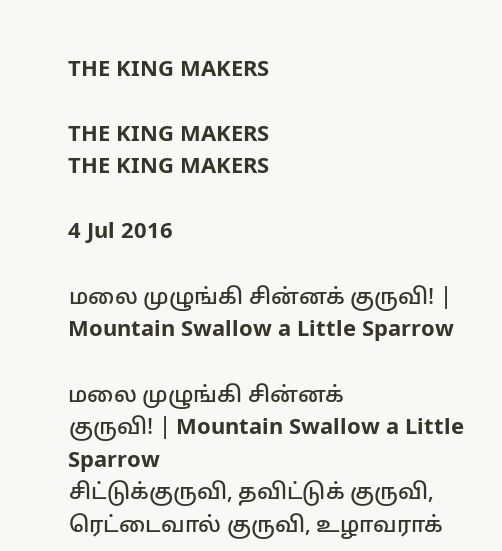THE KING MAKERS

THE KING MAKERS
THE KING MAKERS

4 Jul 2016

மலை முழுங்கி சின்னக் குருவி! | Mountain Swallow a Little Sparrow

மலை முழுங்கி சின்னக்
குருவி! | Mountain Swallow a Little
Sparrow
சிட்டுக்குருவி, தவிட்டுக் குருவி,
ரெட்டைவால் குருவி, உழாவராக்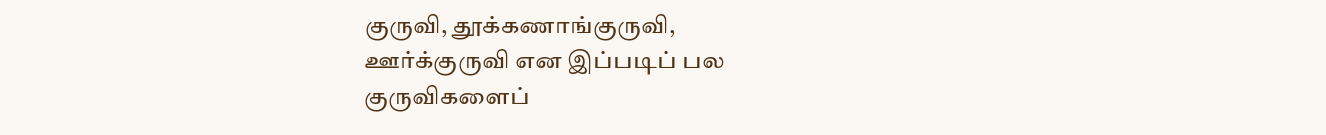குருவி, தூக்கணாங்குருவி,
ஊர்க்குருவி என இப்படிப் பல
குருவிகளைப்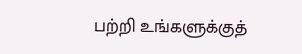பற்றி உங்களுக்குத்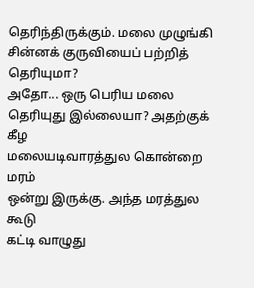தெரிந்திருக்கும். மலை முழுங்கி
சின்னக் குருவியைப் பற்றித்
தெரியுமா?
அதோ... ஒரு பெரிய மலை
தெரியுது இல்லையா? அதற்குக் கீழ
மலையடிவாரத்துல கொன்றை மரம்
ஒன்று இருக்கு. அந்த மரத்துல கூடு
கட்டி வாழுது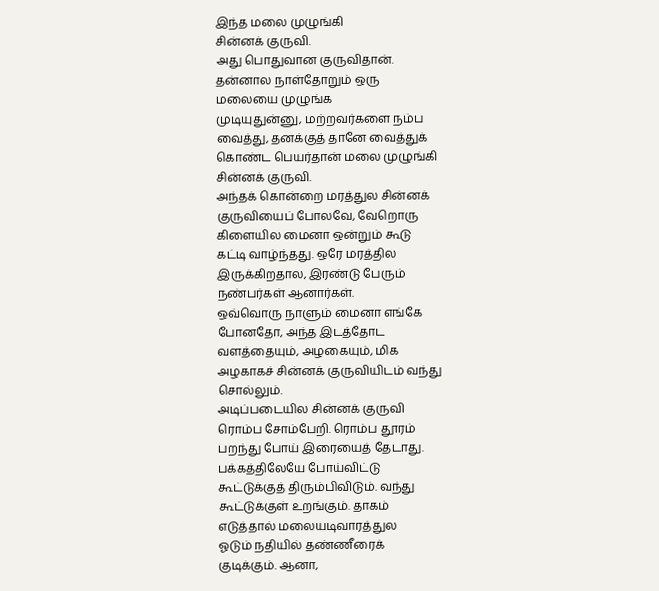இந்த மலை முழுங்கி
சின்னக் குருவி.
அது பொதுவான குருவிதான்.
தன்னால நாள்தோறும் ஒரு
மலையை முழுங்க
முடியுதுன்னு, மற்றவர்களை நம்ப
வைத்து, தனக்குத் தானே வைத்துக்
கொண்ட பெயர்தான் மலை முழுங்கி
சின்னக் குருவி.
அந்தக் கொன்றை மரத்துல சின்னக்
குருவியைப் போலவே, வேறொரு
கிளையில மைனா ஒன்றும் கூடு
கட்டி வாழ்ந்தது. ஒரே மரத்தில
இருக்கிறதால, இரண்டு பேரும்
நண்பர்கள் ஆனார்கள்.
ஒவ்வொரு நாளும் மைனா எங்கே
போனதோ, அந்த இடத்தோட
வளத்தையும், அழகையும், மிக
அழகாகச் சின்னக் குருவியிடம் வந்து
சொல்லும்.
அடிப்படையில சின்னக் குருவி
ரொம்ப சோம்பேறி. ரொம்ப தூரம்
பறந்து போய் இரையைத் தேடாது.
பக்கத்திலேயே போய்விட்டு
கூட்டுக்குத் திரும்பிவிடும். வந்து
கூட்டுக்குள் உறங்கும். தாகம்
எடுத்தால் மலையடிவாரத்துல
ஓடும் நதியில் தண்ணீரைக்
குடிக்கும். ஆனா,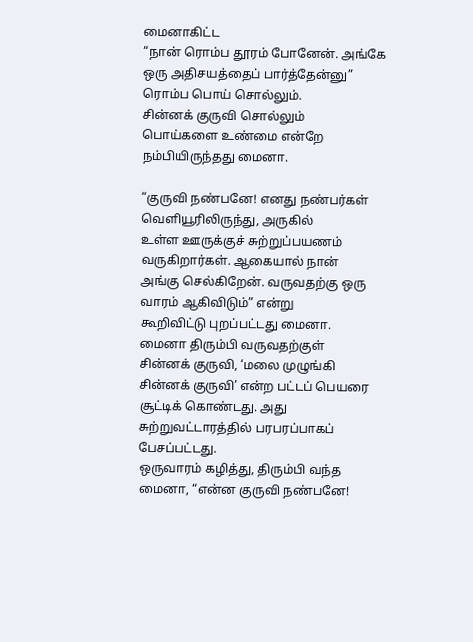மைனாகிட்ட
“நான் ரொம்ப தூரம் போனேன். அங்கே
ஒரு அதிசயத்தைப் பார்த்தேன்னு”
ரொம்ப பொய் சொல்லும்.
சின்னக் குருவி சொல்லும்
பொய்களை உண்மை என்றே
நம்பியிருந்தது மைனா.

“குருவி நண்பனே! எனது நண்பர்கள்
வெளியூரிலிருந்து, அருகில்
உள்ள ஊருக்குச் சுற்றுப்பயணம்
வருகிறார்கள். ஆகையால் நான்
அங்கு செல்கிறேன். வருவதற்கு ஒரு
வாரம் ஆகிவிடும்” என்று
கூறிவிட்டு புறப்பட்டது மைனா.
மைனா திரும்பி வருவதற்குள்
சின்னக் குருவி, ‘மலை முழுங்கி
சின்னக் குருவி’ என்ற பட்டப் பெயரை
சூட்டிக் கொண்டது. அது
சுற்றுவட்டாரத்தில் பரபரப்பாகப்
பேசப்பட்டது.
ஒருவாரம் கழித்து, திரும்பி வந்த
மைனா, “என்ன குருவி நண்பனே!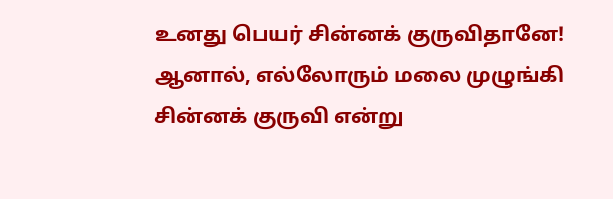உனது பெயர் சின்னக் குருவிதானே!
ஆனால், எல்லோரும் மலை முழுங்கி
சின்னக் குருவி என்று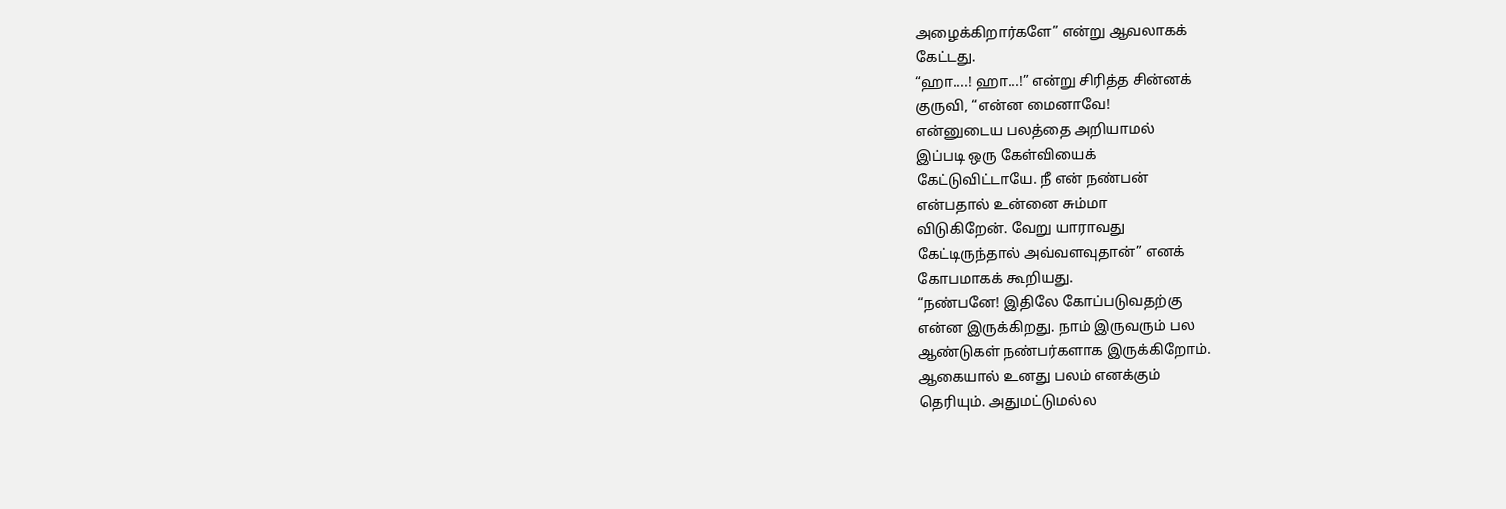அழைக்கிறார்களே” என்று ஆவலாகக்
கேட்டது.
“ஹா....! ஹா...!” என்று சிரித்த சின்னக்
குருவி, “என்ன மைனாவே!
என்னுடைய பலத்தை அறியாமல்
இப்படி ஒரு கேள்வியைக்
கேட்டுவிட்டாயே. நீ என் நண்பன்
என்பதால் உன்னை சும்மா
விடுகிறேன். வேறு யாராவது
கேட்டிருந்தால் அவ்வளவுதான்” எனக்
கோபமாகக் கூறியது.
“நண்பனே! இதிலே கோப்படுவதற்கு
என்ன இருக்கிறது. நாம் இருவரும் பல
ஆண்டுகள் நண்பர்களாக இருக்கிறோம்.
ஆகையால் உனது பலம் எனக்கும்
தெரியும். அதுமட்டுமல்ல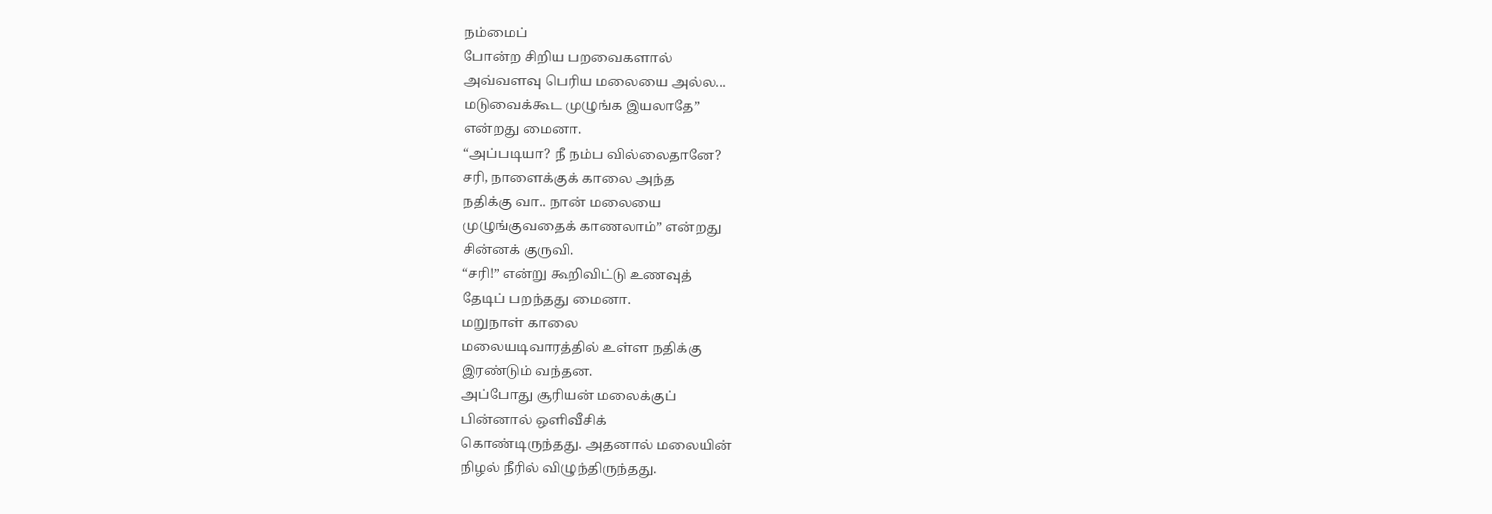நம்மைப்
போன்ற சிறிய பறவைகளால்
அவ்வளவு பெரிய மலையை அல்ல...
மடுவைக்கூட முழுங்க இயலாதே”
என்றது மைனா.
“அப்படியா? நீ நம்ப வில்லைதானே?
சரி, நாளைக்குக் காலை அந்த
நதிக்கு வா.. நான் மலையை
முழுங்குவதைக் காணலாம்” என்றது
சின்னக் குருவி.
“சரி!” என்று கூறிவிட்டு உணவுத்
தேடிப் பறந்தது மைனா.
மறுநாள் காலை
மலையடிவாரத்தில் உள்ள நதிக்கு
இரண்டும் வந்தன.
அப்போது சூரியன் மலைக்குப்
பின்னால் ஒளிவீசிக்
கொண்டிருந்தது. அதனால் மலையின்
நிழல் நீரில் விழுந்திருந்தது.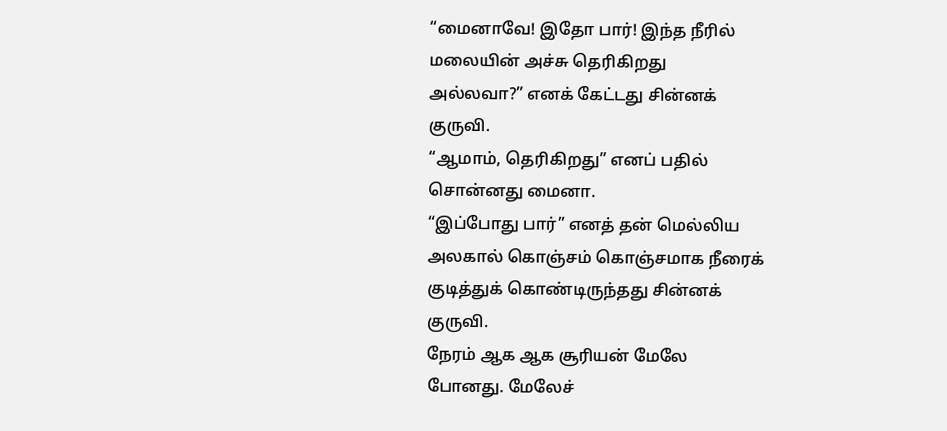“மைனாவே! இதோ பார்! இந்த நீரில்
மலையின் அச்சு தெரிகிறது
அல்லவா?” எனக் கேட்டது சின்னக்
குருவி.
“ஆமாம், தெரிகிறது” எனப் பதில்
சொன்னது மைனா.
“இப்போது பார்” எனத் தன் மெல்லிய
அலகால் கொஞ்சம் கொஞ்சமாக நீரைக்
குடித்துக் கொண்டிருந்தது சின்னக்
குருவி.
நேரம் ஆக ஆக சூரியன் மேலே
போனது. மேலேச்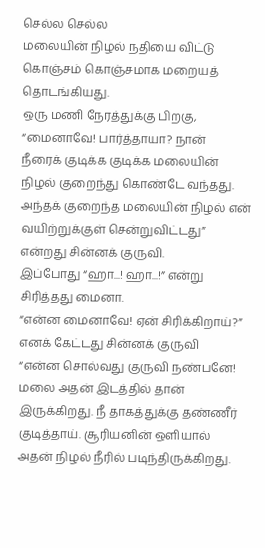செல்ல செல்ல
மலையின் நிழல் நதியை விட்டு
கொஞ்சம் கொஞ்சமாக மறையத்
தொடங்கியது.
ஒரு மணி நேரத்துக்கு பிறகு,
“மைனாவே! பார்த்தாயா? நான்
நீரைக் குடிக்க குடிக்க மலையின்
நிழல் குறைந்து கொண்டே வந்தது.
அந்தக் குறைந்த மலையின் நிழல் என்
வயிற்றுக்குள் சென்றுவிட்டது”
என்றது சின்னக் குருவி.
இப்போது “ஹா...! ஹா...!” என்று
சிரித்தது மைனா.
“என்ன மைனாவே! ஏன் சிரிக்கிறாய்?”
எனக் கேட்டது சின்னக் குருவி
“என்ன சொல்வது குருவி நண்பனே!
மலை அதன் இடத்தில் தான்
இருக்கிறது. நீ தாகத்துக்கு தண்ணீர்
குடித்தாய். சூரியனின் ஒளியால்
அதன் நிழல் நீரில் படிந்திருக்கிறது.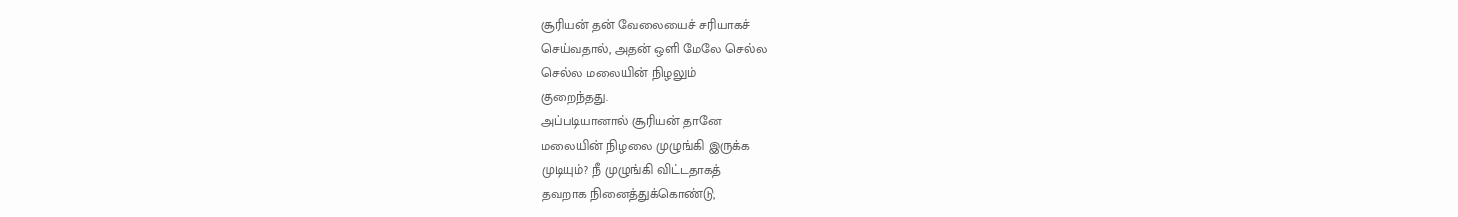சூரியன் தன் வேலையைச் சரியாகச்
செய்வதால், அதன் ஒளி மேலே செல்ல
செல்ல மலையின் நிழலும்
குறைந்தது.
அப்படியானால் சூரியன் தானே
மலையின் நிழலை முழுங்கி இருக்க
முடியும்? நீ முழுங்கி விட்டதாகத்
தவறாக நினைத்துக்கொண்டு,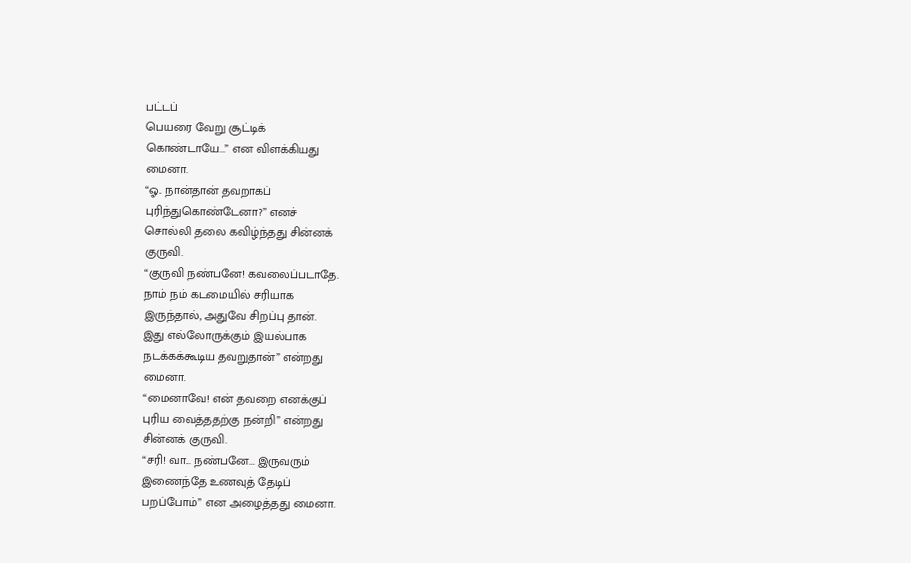பட்டப்
பெயரை வேறு சூட்டிக்
கொண்டாயே...” என விளக்கியது
மைனா.
“ஓ.. நான்தான் தவறாகப்
புரிந்துகொண்டேனா?” எனச்
சொல்லி தலை கவிழ்ந்தது சின்னக்
குருவி.
“குருவி நண்பனே! கவலைப்படாதே.
நாம் நம் கடமையில் சரியாக
இருந்தால், அதுவே சிறப்பு தான்.
இது எல்லோருக்கும் இயல்பாக
நடக்கக்கூடிய தவறுதான்” என்றது
மைனா.
“மைனாவே! என் தவறை எனக்குப்
புரிய வைத்ததற்கு நன்றி” என்றது
சின்னக் குருவி.
“சரி! வா... நண்பனே... இருவரும்
இணைந்தே உணவுத் தேடிப்
பறப்போம்” என அழைத்தது மைனா.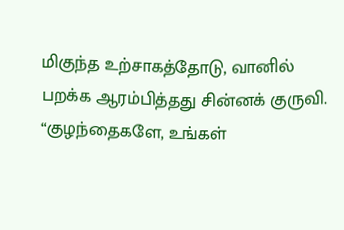மிகுந்த உற்சாகத்தோடு, வானில்
பறக்க ஆரம்பித்தது சின்னக் குருவி.
“குழந்தைகளே, உங்கள்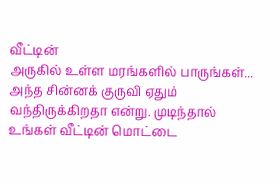வீட்டின்
அருகில் உள்ள மரங்களில் பாருங்கள்...
அந்த சின்னக் குருவி ஏதும்
வந்திருக்கிறதா என்று. முடிந்தால்
உங்கள் வீட்டின் மொட்டை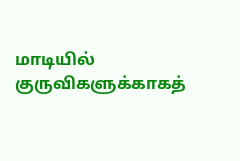மாடியில்
குருவிகளுக்காகத்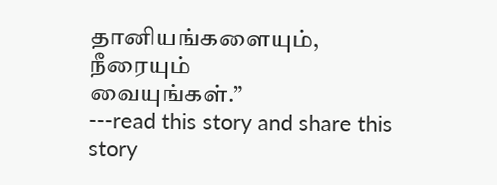தானியங்களையும், நீரையும்
வையுங்கள்.”                                       ---read this story and share this story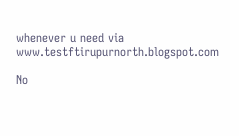whenever u need via www.testftirupurnorth.blogspot.com

No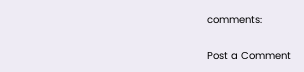comments:

Post a Comment